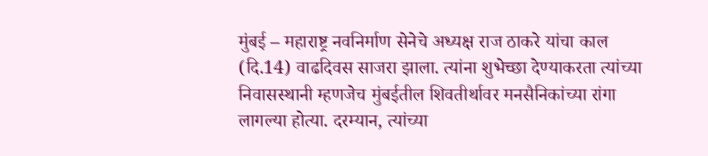मुंबई – महाराष्ट्र नवनिर्माण सेनेचे अध्यक्ष राज ठाकरे यांचा काल (दि.14) वाढदिवस साजरा झाला. त्यांना शुभेच्छा देण्याकरता त्यांच्या निवासस्थानी म्हणजेच मुंबईतील शिवतीर्थावर मनसैनिकांच्या रांगा लागल्या होत्या. दरम्यान, त्यांच्या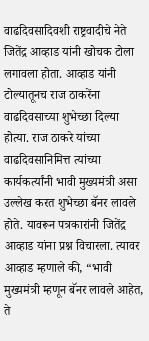वाढदिवसादिवशी राष्ट्रवादीचे नेते जितेंद्र आव्हाड यांनी खोचक टोला लगावला होता. आव्हाड यांनी टोल्यातूनच राज ठाकरेंना वाढदिवसाच्या शुभेच्छा दिल्या होत्या. राज ठाकरे यांच्या वाढदिवसानिमित्त त्यांच्या कार्यकर्त्यांनी भावी मुख्यमंत्री असा उल्लेख करत शुभेच्छा बॅनर लावले होते. यावरून पत्रकारांनी जितेंद्र आव्हाड यांना प्रश्न विचारला. त्यावर आव्हाड म्हणाले की, “भावी मुख्यमंत्री म्हणून बॅनर लावले आहेत, ते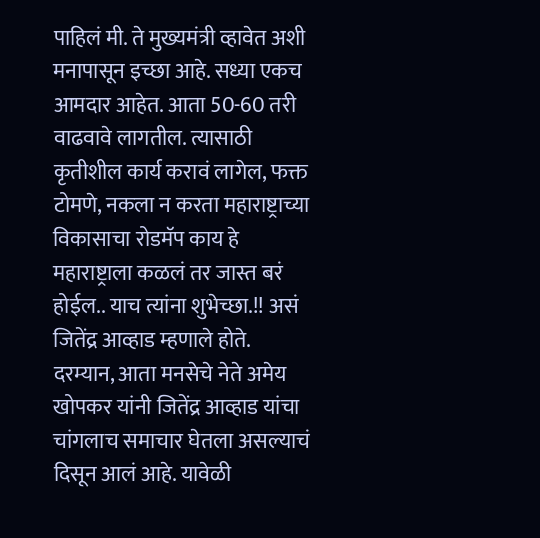पाहिलं मी. ते मुख्यमंत्री व्हावेत अशी मनापासून इच्छा आहे. सध्या एकच आमदार आहेत. आता 50-60 तरी वाढवावे लागतील. त्यासाठी कृतीशील कार्य करावं लागेल, फक्त टोमणे, नकला न करता महाराष्ट्राच्या विकासाचा रोडमॅप काय हे महाराष्ट्राला कळलं तर जास्त बरं होईल.. याच त्यांना शुभेच्छा.!! असं जितेंद्र आव्हाड म्हणाले होते. दरम्यान, आता मनसेचे नेते अमेय खोपकर यांनी जितेंद्र आव्हाड यांचा चांगलाच समाचार घेतला असल्याचं दिसून आलं आहे. यावेळी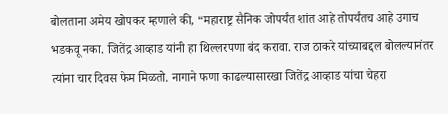बोलताना अमेय खोपकर म्हणाले की, “महाराष्ट्र सैनिक जोपर्यंत शांत आहे तोपर्यंतच आहे उगाच भडकवू नका. जितेंद्र आव्हाड यांनी हा थिल्लरपणा बंद करावा. राज ठाकरे यांच्याबद्दल बोलल्यानंतर त्यांना चार दिवस फेम मिळतो. नागाने फणा काढल्यासारखा जितेंद्र आव्हाड यांचा चेहरा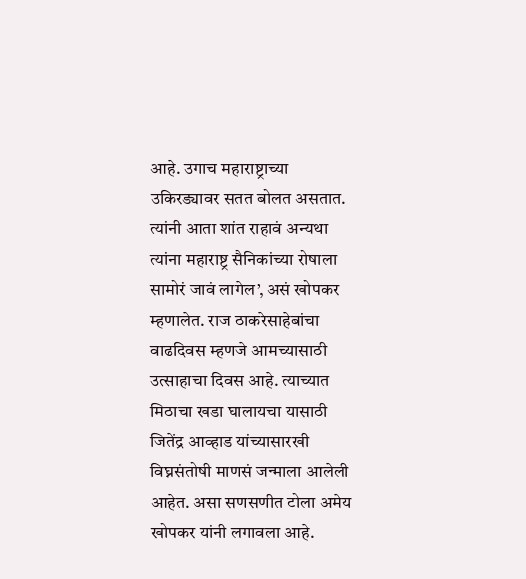आहे. उगाच महाराष्ट्राच्या उकिरड्यावर सतत बोलत असतात. त्यांनी आता शांत राहावं अन्यथा त्यांना महाराष्ट्र सैनिकांच्या रोषाला सामोरं जावं लागेल’, असं खोपकर म्हणालेत. राज ठाकरेसाहेबांचा वाढदिवस म्हणजे आमच्यासाठी उत्साहाचा दिवस आहे. त्याच्यात मिठाचा खडा घालायचा यासाठी जितेंद्र आव्हाड यांच्यासारखी विघ्नसंतोषी माणसं जन्माला आलेली आहेत. असा सणसणीत टोला अमेय खोपकर यांनी लगावला आहे.